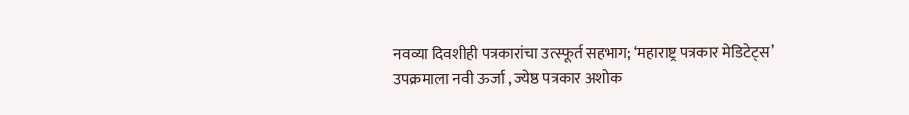नवव्या दिवशीही पत्रकारांचा उत्स्फूर्त सहभाग; ‘महाराष्ट्र पत्रकार मेडिटेट्स’ उपक्रमाला नवी ऊर्जा , ज्येष्ठ पत्रकार अशोक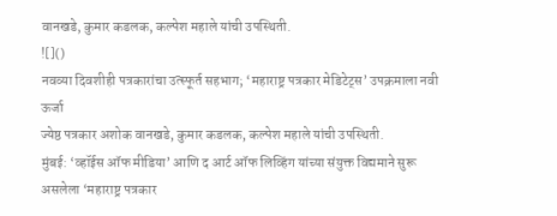वानखडे, कुमार कडलक, कल्पेश महाले यांची उपस्थिती.
![]()
नवव्या दिवशीही पत्रकारांचा उत्स्फूर्त सहभाग; ‘महाराष्ट्र पत्रकार मेडिटेट्स’ उपक्रमाला नवी ऊर्जा
ज्येष्ठ पत्रकार अशोक वानखडे, कुमार कडलक, कल्पेश महाले यांची उपस्थिती.
मुंबई: ‘व्हॉईस ऑफ मीडिया’ आणि द आर्ट ऑफ लिव्हिंग यांच्या संयुक्त विद्यमाने सुरू असलेला ‘महाराष्ट्र पत्रकार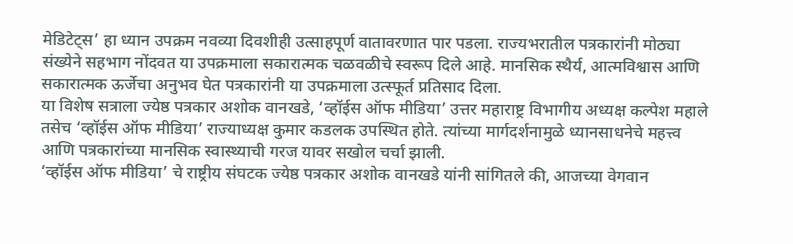मेडिटेट्स’ हा ध्यान उपक्रम नवव्या दिवशीही उत्साहपूर्ण वातावरणात पार पडला. राज्यभरातील पत्रकारांनी मोठ्या संख्येने सहभाग नोंदवत या उपक्रमाला सकारात्मक चळवळीचे स्वरूप दिले आहे. मानसिक स्थैर्य, आत्मविश्वास आणि सकारात्मक ऊर्जेचा अनुभव घेत पत्रकारांनी या उपक्रमाला उत्स्फूर्त प्रतिसाद दिला.
या विशेष सत्राला ज्येष्ठ पत्रकार अशोक वानखडे, ‘व्हॉईस ऑफ मीडिया’ उत्तर महाराष्ट्र विभागीय अध्यक्ष कल्पेश महाले तसेच ‘व्हॉईस ऑफ मीडिया’ राज्याध्यक्ष कुमार कडलक उपस्थित होते. त्यांच्या मार्गदर्शनामुळे ध्यानसाधनेचे महत्त्व आणि पत्रकारांच्या मानसिक स्वास्थ्याची गरज यावर सखोल चर्चा झाली.
‘व्हॉईस ऑफ मीडिया’ चे राष्ट्रीय संघटक ज्येष्ठ पत्रकार अशोक वानखडे यांनी सांगितले की, आजच्या वेगवान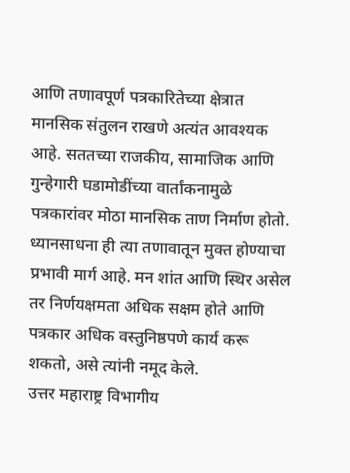आणि तणावपूर्ण पत्रकारितेच्या क्षेत्रात मानसिक संतुलन राखणे अत्यंत आवश्यक आहे. सततच्या राजकीय, सामाजिक आणि गुन्हेगारी घडामोडींच्या वार्तांकनामुळे पत्रकारांवर मोठा मानसिक ताण निर्माण होतो. ध्यानसाधना ही त्या तणावातून मुक्त होण्याचा प्रभावी मार्ग आहे. मन शांत आणि स्थिर असेल तर निर्णयक्षमता अधिक सक्षम होते आणि पत्रकार अधिक वस्तुनिष्ठपणे कार्य करू शकतो, असे त्यांनी नमूद केले.
उत्तर महाराष्ट्र विभागीय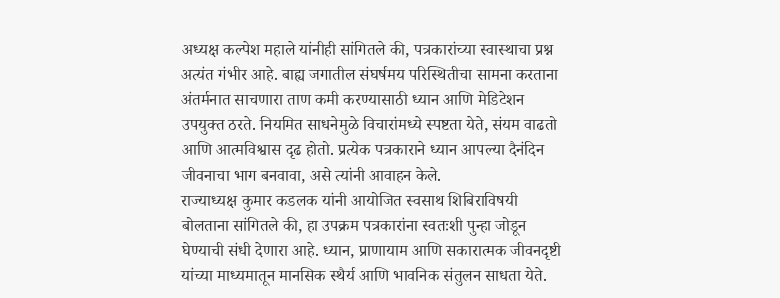अध्यक्ष कल्पेश महाले यांनीही सांगितले की, पत्रकारांच्या स्वास्थाचा प्रश्न अत्यंत गंभीर आहे. बाह्य जगातील संघर्षमय परिस्थितीचा सामना करताना अंतर्मनात साचणारा ताण कमी करण्यासाठी ध्यान आणि मेडिटेशन उपयुक्त ठरते. नियमित साधनेमुळे विचारांमध्ये स्पष्टता येते, संयम वाढतो आणि आत्मविश्वास दृढ होतो. प्रत्येक पत्रकाराने ध्यान आपल्या दैनंदिन जीवनाचा भाग बनवावा, असे त्यांनी आवाहन केले.
राज्याध्यक्ष कुमार कडलक यांनी आयोजित स्वसाथ शिबिराविषयी बोलताना सांगितले की, हा उपक्रम पत्रकारांना स्वतःशी पुन्हा जोडून घेण्याची संधी देणारा आहे. ध्यान, प्राणायाम आणि सकारात्मक जीवनदृष्टी यांच्या माध्यमातून मानसिक स्थैर्य आणि भावनिक संतुलन साधता येते.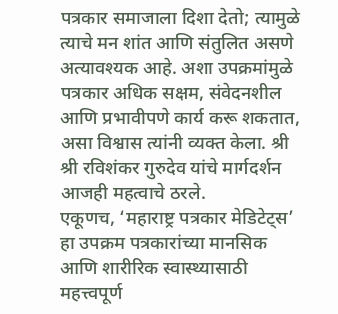पत्रकार समाजाला दिशा देतो; त्यामुळे त्याचे मन शांत आणि संतुलित असणे अत्यावश्यक आहे. अशा उपक्रमांमुळे पत्रकार अधिक सक्षम, संवेदनशील आणि प्रभावीपणे कार्य करू शकतात, असा विश्वास त्यांनी व्यक्त केला. श्री श्री रविशंकर गुरुदेव यांचे मार्गदर्शन आजही महत्वाचे ठरले.
एकूणच, ‘महाराष्ट्र पत्रकार मेडिटेट्स’ हा उपक्रम पत्रकारांच्या मानसिक आणि शारीरिक स्वास्थ्यासाठी महत्त्वपूर्ण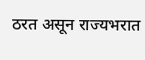ठरत असून राज्यभरात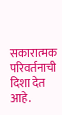सकारात्मक परिवर्तनाची दिशा देत आहे.